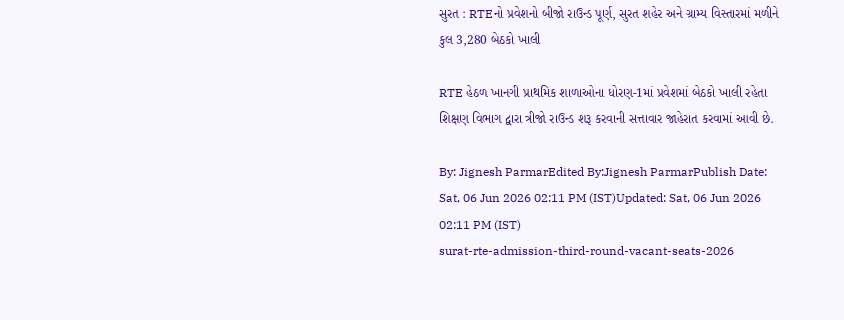સુરત : RTEનો પ્રવેશનો બીજો રાઉન્ડ પૂર્ણ, સુરત શહેર અને ગ્રામ્ય વિસ્તારમાં મળીને કુલ 3,280 બેઠકો ખાલી

RTE હેઠળ ખાનગી પ્રાથમિક શાળાઓના ધોરણ-1માં પ્રવેશમાં બેઠકો ખાલી રહેતા શિક્ષણ વિભાગ દ્વારા ત્રીજો રાઉન્ડ શરૂ કરવાની સત્તાવાર જાહેરાત કરવામાં આવી છે.

By: Jignesh ParmarEdited By:Jignesh ParmarPublish Date: Sat, 06 Jun 2026 02:11 PM (IST)Updated: Sat, 06 Jun 2026 02:11 PM (IST)
surat-rte-admission-third-round-vacant-seats-2026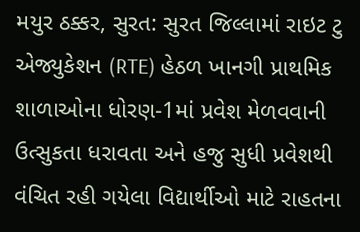મયુર ઠક્કર, સુરત: સુરત જિલ્લામાં રાઇટ ટુ એજ્યુકેશન (RTE) હેઠળ ખાનગી પ્રાથમિક શાળાઓના ધોરણ-1માં પ્રવેશ મેળવવાની ઉત્સુકતા ધરાવતા અને હજુ સુધી પ્રવેશથી વંચિત રહી ગયેલા વિદ્યાર્થીઓ માટે રાહતના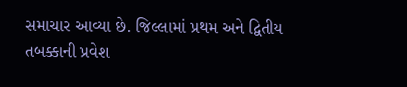સમાચાર આવ્યા છે. જિલ્લામાં પ્રથમ અને દ્વિતીય તબક્કાની પ્રવેશ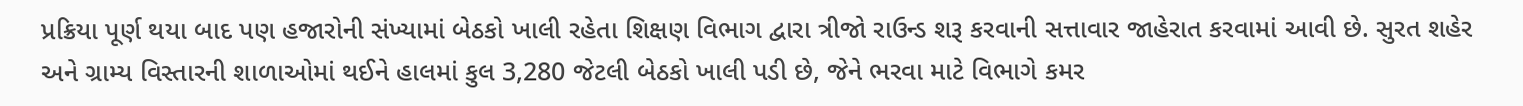પ્રક્રિયા પૂર્ણ થયા બાદ પણ હજારોની સંખ્યામાં બેઠકો ખાલી રહેતા શિક્ષણ વિભાગ દ્વારા ત્રીજો રાઉન્ડ શરૂ કરવાની સત્તાવાર જાહેરાત કરવામાં આવી છે. સુરત શહેર અને ગ્રામ્ય વિસ્તારની શાળાઓમાં થઈને હાલમાં કુલ 3,280 જેટલી બેઠકો ખાલી પડી છે, જેને ભરવા માટે વિભાગે કમર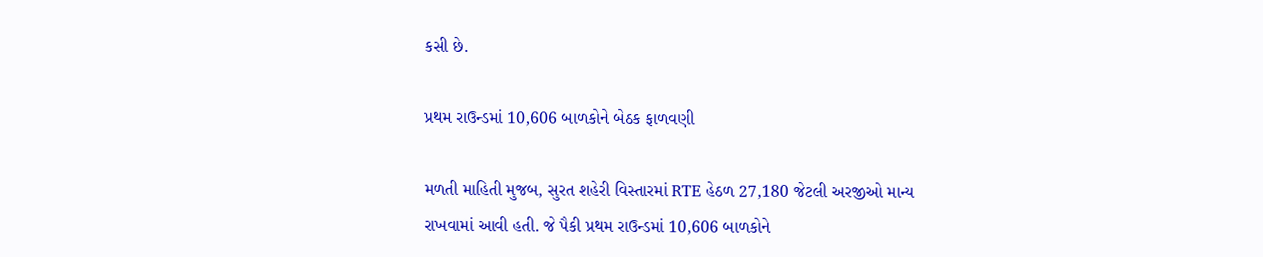કસી છે.

પ્રથમ રાઉન્ડમાં 10,606 બાળકોને બેઠક ફાળવણી

મળતી માહિતી મુજબ, સુરત શહેરી વિસ્તારમાં RTE હેઠળ 27,180 જેટલી અરજીઓ માન્ય રાખવામાં આવી હતી. જે પૈકી પ્રથમ રાઉન્ડમાં 10,606 બાળકોને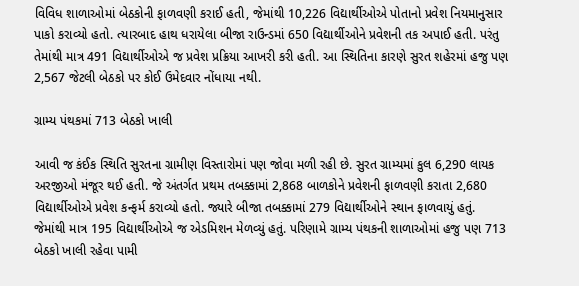વિવિધ શાળાઓમાં બેઠકોની ફાળવણી કરાઈ હતી, જેમાંથી 10,226 વિદ્યાર્થીઓએ પોતાનો પ્રવેશ નિયમાનુસાર પાકો કરાવ્યો હતો. ત્યારબાદ હાથ ધરાયેલા બીજા રાઉન્ડમાં 650 વિદ્યાર્થીઓને પ્રવેશની તક અપાઈ હતી. પરંતુ તેમાંથી માત્ર 491 વિદ્યાર્થીઓએ જ પ્રવેશ પ્રક્રિયા આખરી કરી હતી. આ સ્થિતિના કારણે સુરત શહેરમાં હજુ પણ 2,567 જેટલી બેઠકો પર કોઈ ઉમેદવાર નોંધાયા નથી.

ગ્રામ્ય પંથકમાં 713 બેઠકો ખાલી

આવી જ કંઈક સ્થિતિ સુરતના ગ્રામીણ વિસ્તારોમાં પણ જોવા મળી રહી છે. સુરત ગ્રામ્યમાં કુલ 6,290 લાયક અરજીઓ મંજૂર થઈ હતી. જે અંતર્ગત પ્રથમ તબક્કામાં 2,868 બાળકોને પ્રવેશની ફાળવણી કરાતા 2,680 વિદ્યાર્થીઓએ પ્રવેશ કન્ફર્મ કરાવ્યો હતો. જ્યારે બીજા તબક્કામાં 279 વિદ્યાર્થીઓને સ્થાન ફાળવાયું હતું. જેમાંથી માત્ર 195 વિદ્યાર્થીઓએ જ એડમિશન મેળવ્યું હતું. પરિણામે ગ્રામ્ય પંથકની શાળાઓમાં હજુ પણ 713 બેઠકો ખાલી રહેવા પામી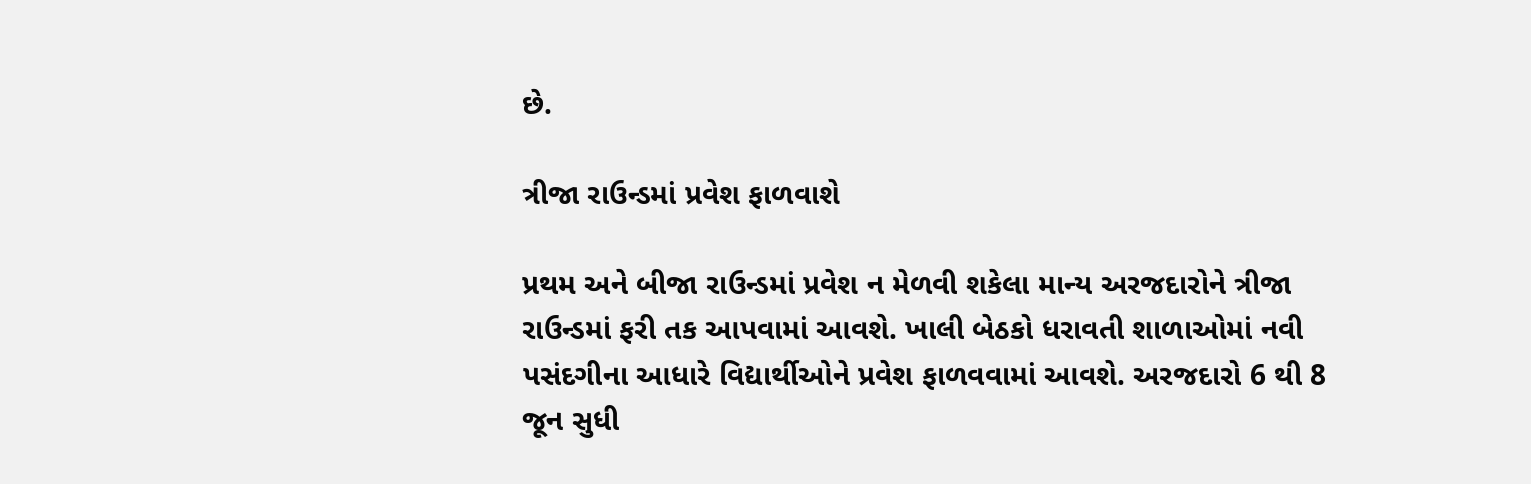છે.

ત્રીજા રાઉન્ડમાં પ્રવેશ ફાળવાશે

પ્રથમ અને બીજા રાઉન્ડમાં પ્રવેશ ન મેળવી શકેલા માન્ય અરજદારોને ત્રીજા રાઉન્ડમાં ફરી તક આપવામાં આવશે. ખાલી બેઠકો ધરાવતી શાળાઓમાં નવી પસંદગીના આધારે વિદ્યાર્થીઓને પ્રવેશ ફાળવવામાં આવશે. અરજદારો 6 થી 8 જૂન સુધી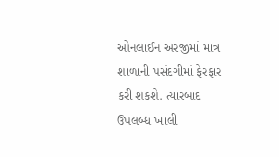ઓનલાઈન અરજીમાં માત્ર શાળાની પસંદગીમાં ફેરફાર કરી શકશે. ત્યારબાદ ઉપલબ્ધ ખાલી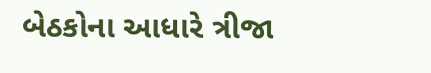બેઠકોના આધારે ત્રીજા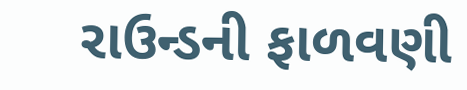રાઉન્ડની ફાળવણી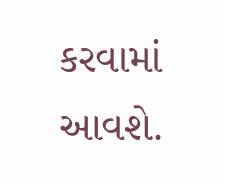કરવામાં આવશે.